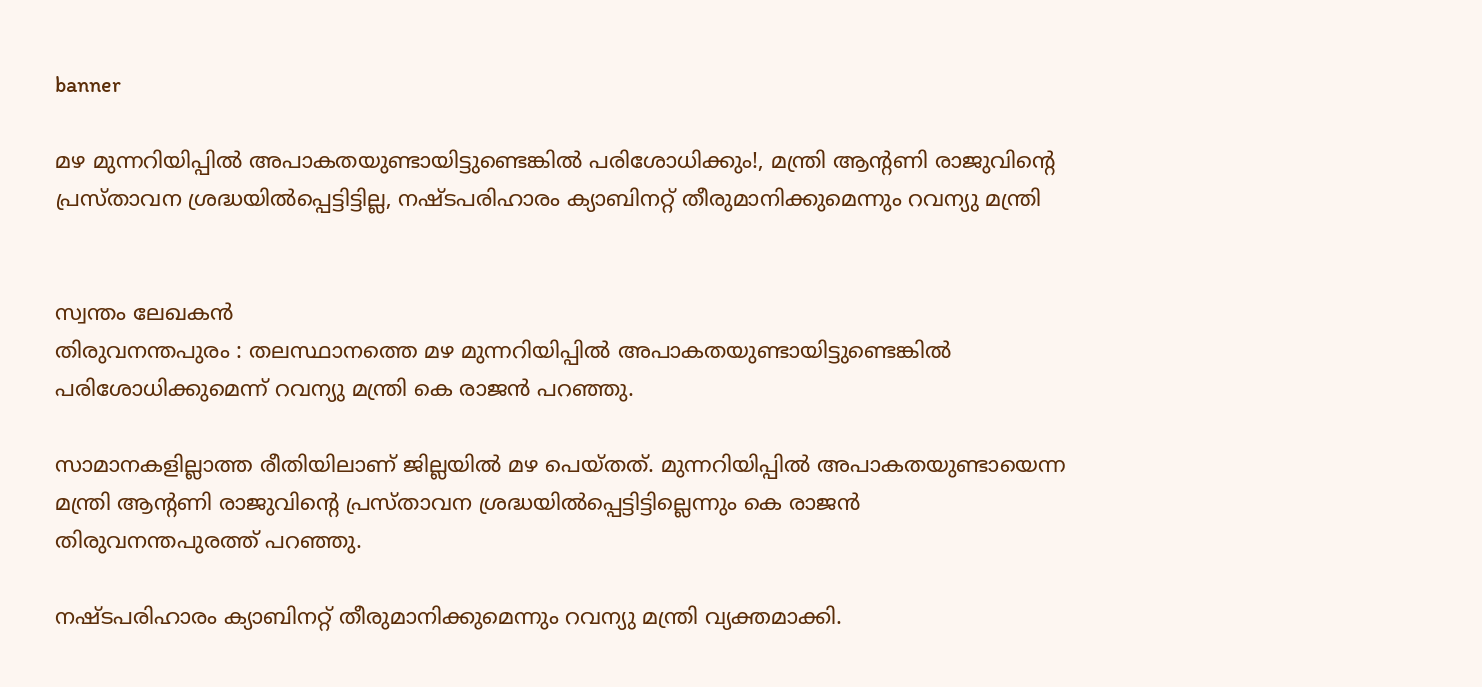banner

മഴ മുന്നറിയിപ്പില്‍ അപാകതയുണ്ടായിട്ടുണ്ടെങ്കില്‍ പരിശോധിക്കും!, മന്ത്രി ആന്‍റണി രാജുവിന്‍റെ പ്രസ്താവന ശ്രദ്ധയില്‍പ്പെട്ടിട്ടില്ല, നഷ്ടപരിഹാരം ക്യാബിനറ്റ് തീരുമാനിക്കുമെന്നും റവന്യു മന്ത്രി


സ്വന്തം ലേഖകൻ
തിരുവനന്തപുരം : തലസ്ഥാനത്തെ മഴ മുന്നറിയിപ്പില്‍ അപാകതയുണ്ടായിട്ടുണ്ടെങ്കില്‍ പരിശോധിക്കുമെന്ന് റവന്യു മന്ത്രി കെ രാജൻ പറഞ്ഞു.

സാമാനകളില്ലാത്ത രീതിയിലാണ് ജില്ലയില്‍ മഴ പെയ്തത്. മുന്നറിയിപ്പില്‍ അപാകതയുണ്ടായെന്ന മന്ത്രി ആന്‍റണി രാജുവിന്‍റെ പ്രസ്താവന ശ്രദ്ധയില്‍പ്പെട്ടിട്ടില്ലെന്നും കെ രാജൻ തിരുവനന്തപുരത്ത് പറഞ്ഞു.

നഷ്ടപരിഹാരം ക്യാബിനറ്റ് തീരുമാനിക്കുമെന്നും റവന്യു മന്ത്രി വ്യക്തമാക്കി.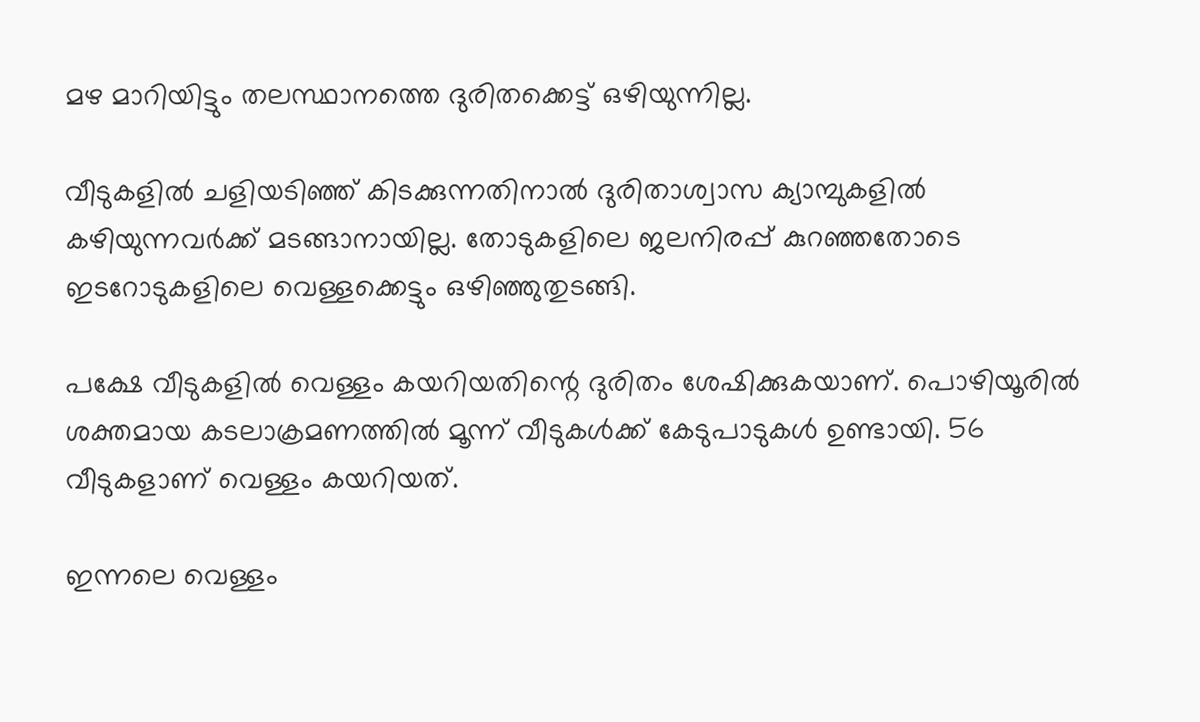മഴ മാറിയിട്ടും തലസ്ഥാനത്തെ ദുരിതക്കെട്ട് ഒഴിയുന്നില്ല.

വീടുകളില്‍ ചളിയടിഞ്ഞ് കിടക്കുന്നതിനാല്‍ ദുരിതാശ്വാസ ക്യാമ്പുകളില്‍ കഴിയുന്നവര്‍ക്ക് മടങ്ങാനായില്ല. തോടുകളിലെ ജലനിരപ്പ് കുറഞ്ഞതോടെ ഇടറോടുകളിലെ വെള്ളക്കെട്ടും ഒഴിഞ്ഞുതുടങ്ങി.

പക്ഷേ വീടുകളില്‍ വെള്ളം കയറിയതിന്റെ ദുരിതം ശേഷിക്കുകയാണ്. പൊഴിയൂരില്‍ ശക്തമായ കടലാക്രമണത്തില്‍ മൂന്ന് വീടുകള്‍ക്ക് കേടുപാടുകള്‍ ഉണ്ടായി. 56 വീടുകളാണ് വെള്ളം കയറിയത്.

ഇന്നലെ വെള്ളം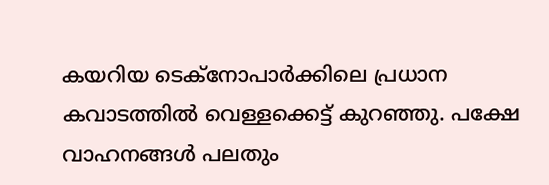കയറിയ ടെക്നോപാര്‍ക്കിലെ പ്രധാന കവാടത്തില്‍ വെള്ളക്കെട്ട് കുറഞ്ഞു. പക്ഷേ വാഹനങ്ങള്‍ പലതും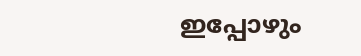ഇപ്പോഴും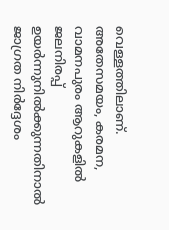വെള്ളത്തിലാണ്. അതേസമയം, കരമന, വാമനപുരം ആറുകളില്‍ ജലനിരപ്പ് ഉയര്‍ന്നുനില്‍ക്കുന്നതിനാല്‍ ജാഗ്രത നിര്‍ദ്ദേശം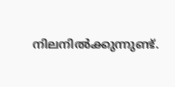നിലനില്‍ക്കുന്നുണ്ട്.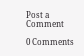Post a Comment

0 Comments